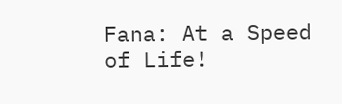Fana: At a Speed of Life!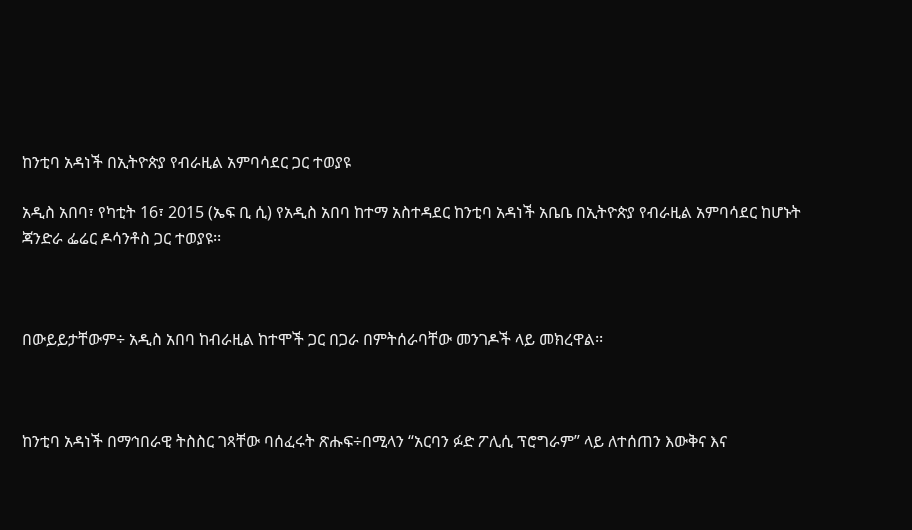ከንቲባ አዳነች በኢትዮጵያ የብራዚል አምባሳደር ጋር ተወያዩ

አዲስ አበባ፣ የካቲት 16፣ 2015 (ኤፍ ቢ ሲ) የአዲስ አበባ ከተማ አስተዳደር ከንቲባ አዳነች አቤቤ በኢትዮጵያ የብራዚል አምባሳደር ከሆኑት  ጃንድራ ፌሬር ዶሳንቶስ ጋር ተወያዩ፡፡



በውይይታቸውም÷ አዲስ አበባ ከብራዚል ከተሞች ጋር በጋራ በምትሰራባቸው መንገዶች ላይ መክረዋል፡፡



ከንቲባ አዳነች በማኅበራዊ ትስስር ገጻቸው ባሰፈሩት ጽሑፍ÷በሚላን “አርባን ፉድ ፖሊሲ ፕሮግራም” ላይ ለተሰጠን እውቅና እና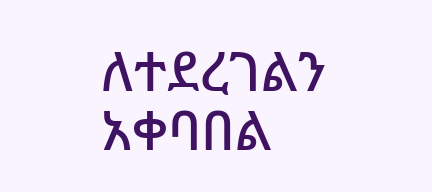ለተደረገልን አቀባበል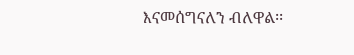እናመሰግናለን ብለዋል፡፡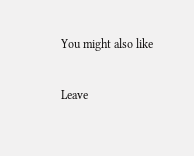You might also like

Leave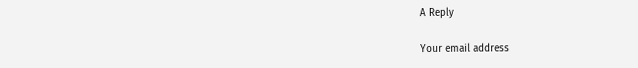A Reply

Your email address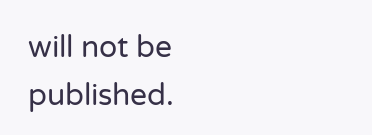will not be published.